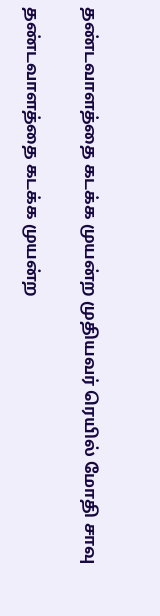தண்டவாளத்தை கடக்க முயன்ற முதியவர் ரெயில் மோதி சாவு

தண்டவாளத்தை கடக்க முயன்ற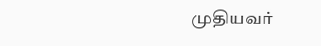முதியவர்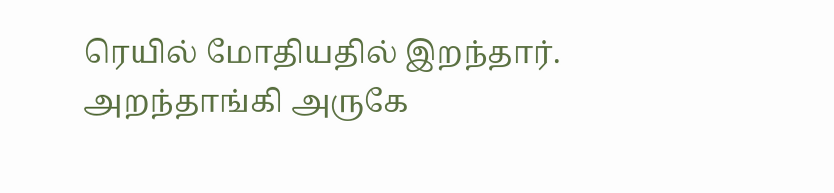ரெயில் மோதியதில் இறந்தார்.
அறந்தாங்கி அருகே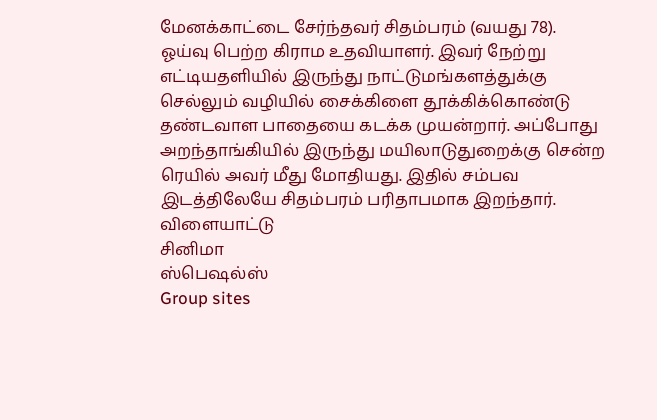மேனக்காட்டை சேர்ந்தவர் சிதம்பரம் (வயது 78). ஓய்வு பெற்ற கிராம உதவியாளர். இவர் நேற்று எட்டியதளியில் இருந்து நாட்டுமங்களத்துக்கு செல்லும் வழியில் சைக்கிளை தூக்கிக்கொண்டு தண்டவாள பாதையை கடக்க முயன்றார். அப்போது அறந்தாங்கியில் இருந்து மயிலாடுதுறைக்கு சென்ற ரெயில் அவர் மீது மோதியது. இதில் சம்பவ இடத்திலேயே சிதம்பரம் பரிதாபமாக இறந்தார்.
விளையாட்டு
சினிமா
ஸ்பெஷல்ஸ்
Group sites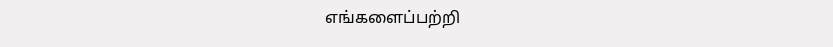எங்களைப்பற்றி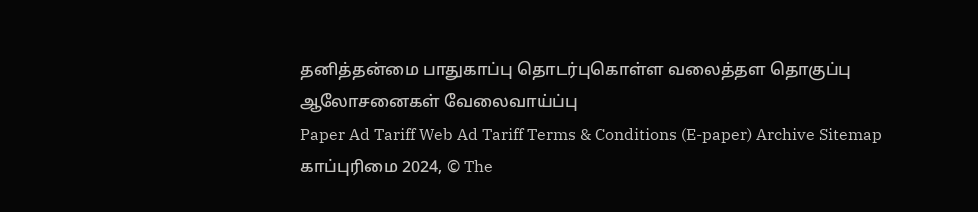தனித்தன்மை பாதுகாப்பு தொடர்புகொள்ள வலைத்தள தொகுப்பு ஆலோசனைகள் வேலைவாய்ப்பு
Paper Ad Tariff Web Ad Tariff Terms & Conditions (E-paper) Archive Sitemap
காப்புரிமை 2024, © The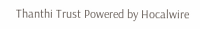Thanthi Trust Powered by Hocalwire